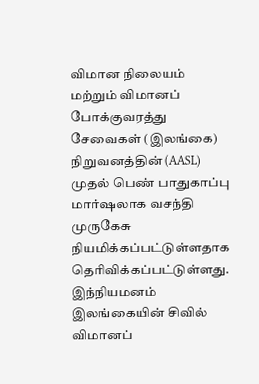விமான நிலையம் மற்றும் விமானப் போக்குவரத்து சேவைகள் (இலங்கை) நிறுவனத்தின் (AASL) முதல் பெண் பாதுகாப்பு மார்ஷலாக வசந்தி முருகேசு நியமிக்கப்பட்டுள்ளதாக தெரிவிக்கப்பட்டுள்ளது.
இந்நியமனம் இலங்கையின் சிவில் விமானப்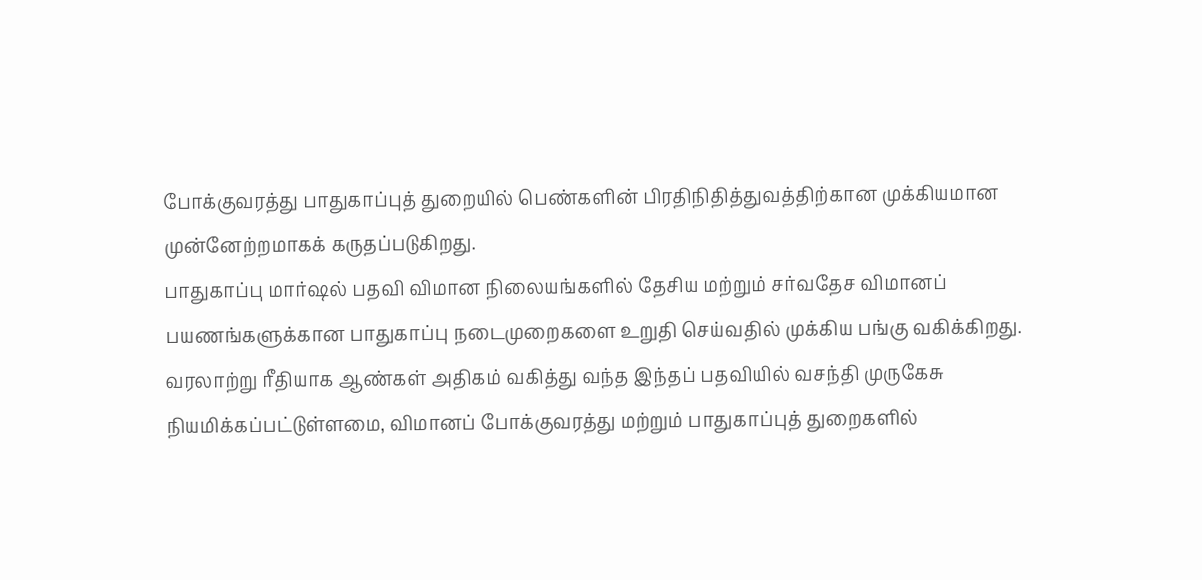போக்குவரத்து பாதுகாப்புத் துறையில் பெண்களின் பிரதிநிதித்துவத்திற்கான முக்கியமான முன்னேற்றமாகக் கருதப்படுகிறது.
பாதுகாப்பு மார்ஷல் பதவி விமான நிலையங்களில் தேசிய மற்றும் சர்வதேச விமானப் பயணங்களுக்கான பாதுகாப்பு நடைமுறைகளை உறுதி செய்வதில் முக்கிய பங்கு வகிக்கிறது.
வரலாற்று ரீதியாக ஆண்கள் அதிகம் வகித்து வந்த இந்தப் பதவியில் வசந்தி முருகேசு நியமிக்கப்பட்டுள்ளமை, விமானப் போக்குவரத்து மற்றும் பாதுகாப்புத் துறைகளில்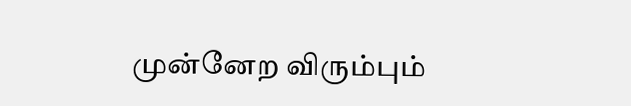முன்னேற விரும்பும்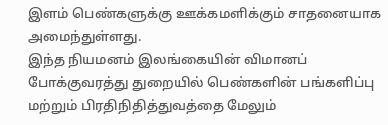இளம் பெண்களுக்கு ஊக்கமளிக்கும் சாதனையாக அமைந்துள்ளது.
இந்த நியமனம் இலங்கையின் விமானப் போக்குவரத்து துறையில் பெண்களின் பங்களிப்பு மற்றும் பிரதிநிதித்துவத்தை மேலும்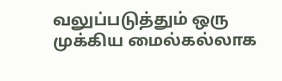வலுப்படுத்தும் ஒரு முக்கிய மைல்கல்லாக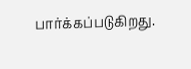பார்க்கப்படுகிறது.